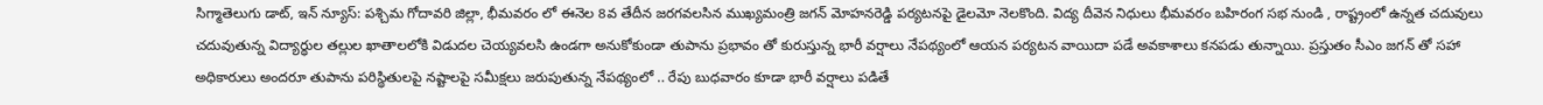సిగ్మాతెలుగు డాట్, ఇన్ న్యూస్: పశ్చిమ గోదావరి జిల్లా, భీమవరం లో ఈనెల 8వ తేదీన జరగవలసిన ముఖ్యమంత్రి జగన్ మోహనరెడ్డి పర్యటనపై డైలమో నెలకొంది. విద్య దీవెన నిధులు భీమవరం బహిరంగ సభ నుండి , రాష్ట్రంలో ఉన్నత చదువులు చదువుతున్న విద్యార్థుల తల్లుల ఖాతాలలోకి విడుదల చెయ్యవలసి ఉండగా అనుకోకుండా తుపాను ప్రభావం తో కురుస్తున్న భారీ వర్షాలు నేపథ్యంలో ఆయన పర్యటన వాయిదా పడే అవకాశాలు కనపడు తున్నాయి. ప్రస్తుతం సీఎం జగన్ తో సహా అధికారులు అందరూ తుపాను పరిస్థితులపై నష్టాలపై సమీక్షలు జరుపుతున్న నేపథ్యంలో .. రేపు బుధవారం కూడా భారీ వర్షాలు పడితే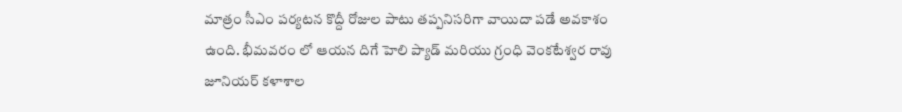మాత్రం సీఎం పర్యటన కొద్దీ రోజుల పాటు తప్పనిసరిగా వాయిదా పడే అవకాశం ఉంది. భీమవరం లో ఆయన దిగే హెలి ప్యాడ్ మరియు గ్రంధి వెంకటేశ్వర రావు జూనియర్ కళాశాల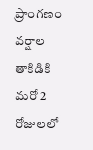ప్రాంగణం వర్షాల తాకిడికి మరో 2 రోజులలో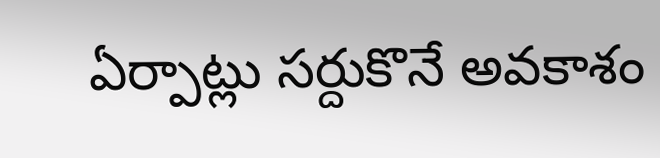ఏర్పాట్లు సర్దుకొనే అవకాశం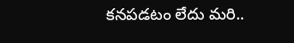కనపడటం లేదు మరి..